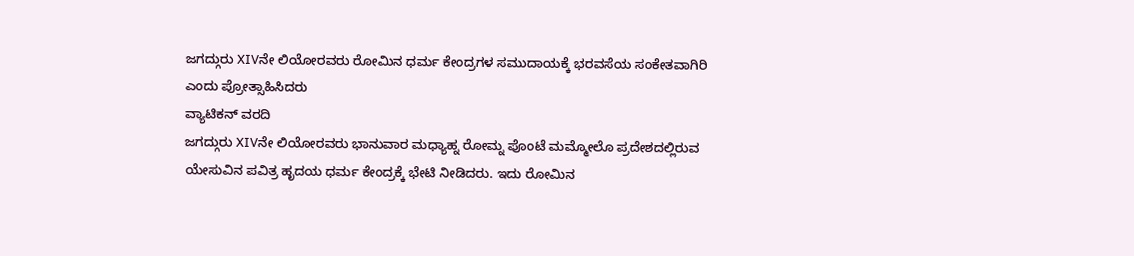ಜಗದ್ಗುರು XIVನೇ ಲಿಯೋರವರು ರೋಮಿನ ಧರ್ಮ ಕೇಂದ್ರಗಳ ಸಮುದಾಯಕ್ಕೆ ಭರವಸೆಯ ಸಂಕೇತವಾಗಿರಿ ಎಂದು ಪ್ರೋತ್ಸಾಹಿಸಿದರು
ವ್ಯಾಟಿಕನ್ ವರದಿ
ಜಗದ್ಗುರು XIVನೇ ಲಿಯೋರವರು ಭಾನುವಾರ ಮಧ್ಯಾಹ್ನ ರೋಮ್ನ ಪೊಂಟೆ ಮಮ್ಮೋಲೊ ಪ್ರದೇಶದಲ್ಲಿರುವ ಯೇಸುವಿನ ಪವಿತ್ರ ಹೃದಯ ಧರ್ಮ ಕೇಂದ್ರಕ್ಕೆ ಭೇಟಿ ನೀಡಿದರು. ಇದು ರೋಮಿನ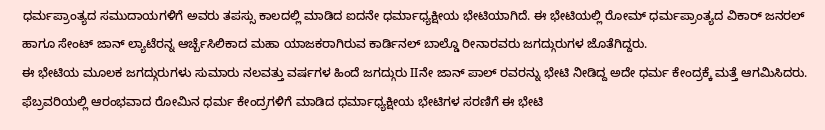ಧರ್ಮಪ್ರಾಂತ್ಯದ ಸಮುದಾಯಗಳಿಗೆ ಅವರು ತಪಸ್ಸು ಕಾಲದಲ್ಲಿ ಮಾಡಿದ ಐದನೇ ಧರ್ಮಾಧ್ಯಕ್ಷೀಯ ಭೇಟಿಯಾಗಿದೆ. ಈ ಭೇಟಿಯಲ್ಲಿ ರೋಮ್ ಧರ್ಮಪ್ರಾಂತ್ಯದ ವಿಕಾರ್ ಜನರಲ್ ಹಾಗೂ ಸೇಂಟ್ ಜಾನ್ ಲ್ಯಾಟೆರನ್ನ ಆರ್ಚ್ಬೆಸಿಲಿಕಾದ ಮಹಾ ಯಾಜಕರಾಗಿರುವ ಕಾರ್ಡಿನಲ್ ಬಾಲ್ಡೊ ರೀನಾರವರು ಜಗದ್ಗುರುಗಳ ಜೊತೆಗಿದ್ದರು.
ಈ ಭೇಟಿಯ ಮೂಲಕ ಜಗದ್ಗುರುಗಳು ಸುಮಾರು ನಲವತ್ತು ವರ್ಷಗಳ ಹಿಂದೆ ಜಗದ್ಗುರು IIನೇ ಜಾನ್ ಪಾಲ್ ರವರನ್ನು ಭೇಟಿ ನೀಡಿದ್ದ ಅದೇ ಧರ್ಮ ಕೇಂದ್ರಕ್ಕೆ ಮತ್ತೆ ಆಗಮಿಸಿದರು. ಫೆಬ್ರವರಿಯಲ್ಲಿ ಆರಂಭವಾದ ರೋಮಿನ ಧರ್ಮ ಕೇಂದ್ರಗಳಿಗೆ ಮಾಡಿದ ಧರ್ಮಾಧ್ಯಕ್ಷೀಯ ಭೇಟಿಗಳ ಸರಣಿಗೆ ಈ ಭೇಟಿ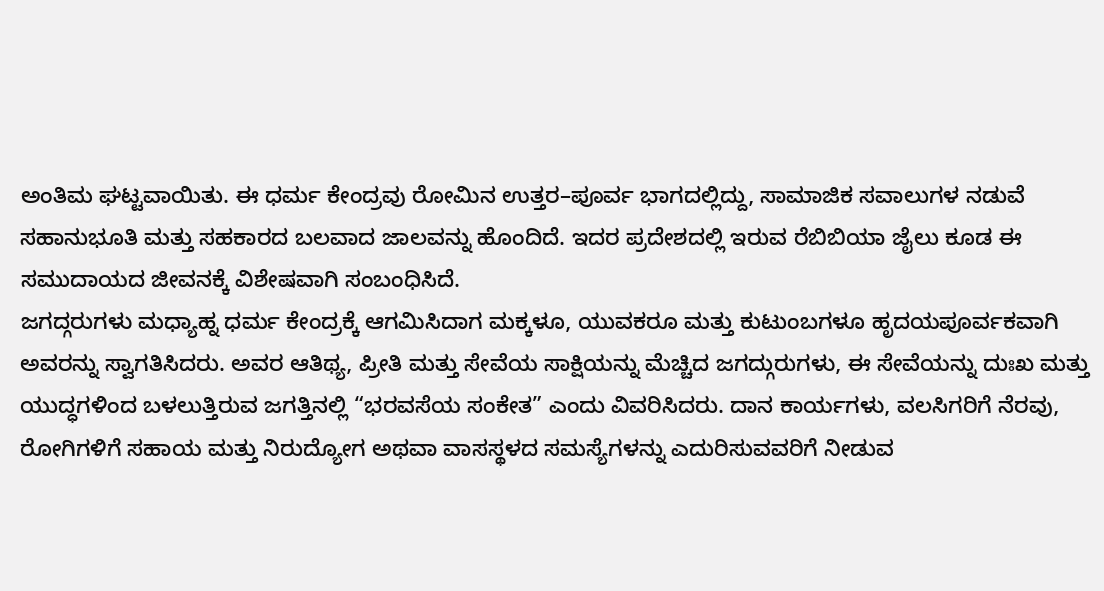ಅಂತಿಮ ಘಟ್ಟವಾಯಿತು. ಈ ಧರ್ಮ ಕೇಂದ್ರವು ರೋಮಿನ ಉತ್ತರ–ಪೂರ್ವ ಭಾಗದಲ್ಲಿದ್ದು, ಸಾಮಾಜಿಕ ಸವಾಲುಗಳ ನಡುವೆ ಸಹಾನುಭೂತಿ ಮತ್ತು ಸಹಕಾರದ ಬಲವಾದ ಜಾಲವನ್ನು ಹೊಂದಿದೆ. ಇದರ ಪ್ರದೇಶದಲ್ಲಿ ಇರುವ ರೆಬಿಬಿಯಾ ಜೈಲು ಕೂಡ ಈ ಸಮುದಾಯದ ಜೀವನಕ್ಕೆ ವಿಶೇಷವಾಗಿ ಸಂಬಂಧಿಸಿದೆ.
ಜಗದ್ಗರುಗಳು ಮಧ್ಯಾಹ್ನ ಧರ್ಮ ಕೇಂದ್ರಕ್ಕೆ ಆಗಮಿಸಿದಾಗ ಮಕ್ಕಳೂ, ಯುವಕರೂ ಮತ್ತು ಕುಟುಂಬಗಳೂ ಹೃದಯಪೂರ್ವಕವಾಗಿ ಅವರನ್ನು ಸ್ವಾಗತಿಸಿದರು. ಅವರ ಆತಿಥ್ಯ, ಪ್ರೀತಿ ಮತ್ತು ಸೇವೆಯ ಸಾಕ್ಷಿಯನ್ನು ಮೆಚ್ಚಿದ ಜಗದ್ಗುರುಗಳು, ಈ ಸೇವೆಯನ್ನು ದುಃಖ ಮತ್ತು ಯುದ್ಧಗಳಿಂದ ಬಳಲುತ್ತಿರುವ ಜಗತ್ತಿನಲ್ಲಿ “ಭರವಸೆಯ ಸಂಕೇತ” ಎಂದು ವಿವರಿಸಿದರು. ದಾನ ಕಾರ್ಯಗಳು, ವಲಸಿಗರಿಗೆ ನೆರವು, ರೋಗಿಗಳಿಗೆ ಸಹಾಯ ಮತ್ತು ನಿರುದ್ಯೋಗ ಅಥವಾ ವಾಸಸ್ಥಳದ ಸಮಸ್ಯೆಗಳನ್ನು ಎದುರಿಸುವವರಿಗೆ ನೀಡುವ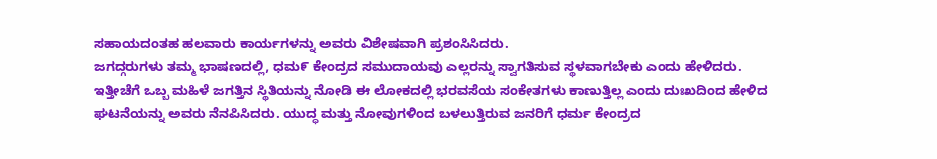ಸಹಾಯದಂತಹ ಹಲವಾರು ಕಾರ್ಯಗಳನ್ನು ಅವರು ವಿಶೇಷವಾಗಿ ಪ್ರಶಂಸಿಸಿದರು.
ಜಗದ್ಗರುಗಳು ತಮ್ಮ ಭಾಷಣದಲ್ಲಿ, ಧಮ೯ ಕೇಂದ್ರದ ಸಮುದಾಯವು ಎಲ್ಲರನ್ನು ಸ್ವಾಗತಿಸುವ ಸ್ಥಳವಾಗಬೇಕು ಎಂದು ಹೇಳಿದರು. ಇತ್ತೀಚೆಗೆ ಒಬ್ಬ ಮಹಿಳೆ ಜಗತ್ತಿನ ಸ್ಥಿತಿಯನ್ನು ನೋಡಿ ಈ ಲೋಕದಲ್ಲಿ ಭರವಸೆಯ ಸಂಕೇತಗಳು ಕಾಣುತ್ತಿಲ್ಲ ಎಂದು ದುಃಖದಿಂದ ಹೇಳಿದ ಘಟನೆಯನ್ನು ಅವರು ನೆನಪಿಸಿದರು. ಯುದ್ಧ ಮತ್ತು ನೋವುಗಳಿಂದ ಬಳಲುತ್ತಿರುವ ಜನರಿಗೆ ಧರ್ಮ ಕೇಂದ್ರದ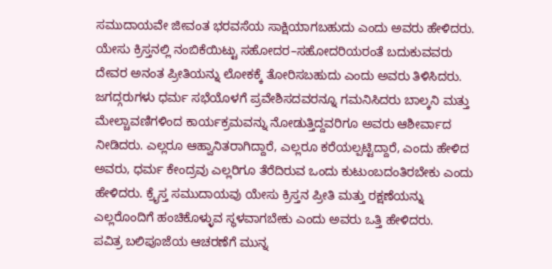ಸಮುದಾಯವೇ ಜೀವಂತ ಭರವಸೆಯ ಸಾಕ್ಷಿಯಾಗಬಹುದು ಎಂದು ಅವರು ಹೇಳಿದರು. ಯೇಸು ಕ್ರಿಸ್ತನಲ್ಲಿ ನಂಬಿಕೆಯಿಟ್ಟು ಸಹೋದರ–ಸಹೋದರಿಯರಂತೆ ಬದುಕುವವರು ದೇವರ ಅನಂತ ಪ್ರೀತಿಯನ್ನು ಲೋಕಕ್ಕೆ ತೋರಿಸಬಹುದು ಎಂದು ಅವರು ತಿಳಿಸಿದರು.
ಜಗದ್ಗರುಗಳು ಧರ್ಮ ಸಭೆಯೊಳಗೆ ಪ್ರವೇಶಿಸದವರನ್ನೂ ಗಮನಿಸಿದರು ಬಾಲ್ಕನಿ ಮತ್ತು ಮೇಲ್ಚಾವಣಿಗಳಿಂದ ಕಾರ್ಯಕ್ರಮವನ್ನು ನೋಡುತ್ತಿದ್ದವರಿಗೂ ಅವರು ಆಶೀರ್ವಾದ ನೀಡಿದರು. ಎಲ್ಲರೂ ಆಹ್ವಾನಿತರಾಗಿದ್ದಾರೆ, ಎಲ್ಲರೂ ಕರೆಯಲ್ಪಟ್ಟಿದ್ದಾರೆ, ಎಂದು ಹೇಳಿದ ಅವರು, ಧರ್ಮ ಕೇಂದ್ರವು ಎಲ್ಲರಿಗೂ ತೆರೆದಿರುವ ಒಂದು ಕುಟುಂಬದಂತಿರಬೇಕು ಎಂದು ಹೇಳಿದರು. ಕ್ರೈಸ್ತ ಸಮುದಾಯವು ಯೇಸು ಕ್ರಿಸ್ತನ ಪ್ರೀತಿ ಮತ್ತು ರಕ್ಷಣೆಯನ್ನು ಎಲ್ಲರೊಂದಿಗೆ ಹಂಚಿಕೊಳ್ಳುವ ಸ್ಥಳವಾಗಬೇಕು ಎಂದು ಅವರು ಒತ್ತಿ ಹೇಳಿದರು.
ಪವಿತ್ರ ಬಲಿಪೂಜೆಯ ಆಚರಣೆಗೆ ಮುನ್ನ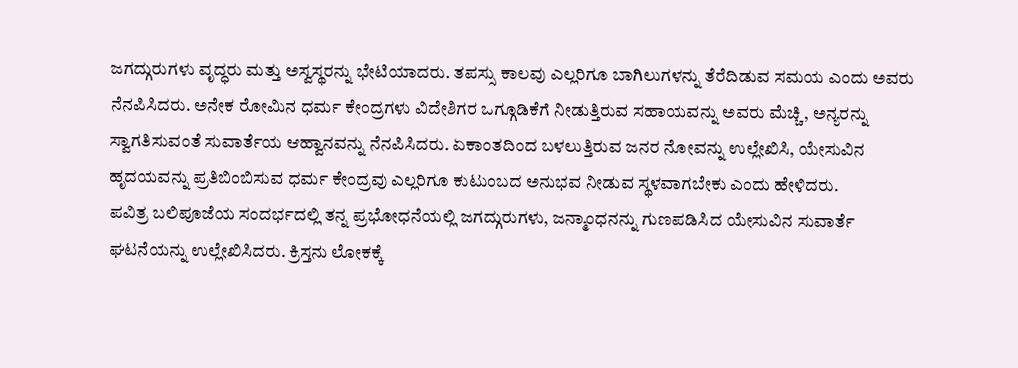ಜಗದ್ಗುರುಗಳು ವೃದ್ಧರು ಮತ್ತು ಅಸ್ವಸ್ಥರನ್ನು ಭೇಟಿಯಾದರು. ತಪಸ್ಸು ಕಾಲವು ಎಲ್ಲರಿಗೂ ಬಾಗಿಲುಗಳನ್ನು ತೆರೆದಿಡುವ ಸಮಯ ಎಂದು ಅವರು ನೆನಪಿಸಿದರು. ಅನೇಕ ರೋಮಿನ ಧರ್ಮ ಕೇಂದ್ರಗಳು ವಿದೇಶಿಗರ ಒಗ್ಗೂಡಿಕೆಗೆ ನೀಡುತ್ತಿರುವ ಸಹಾಯವನ್ನು ಅವರು ಮೆಚ್ಚಿ, ಅನ್ಯರನ್ನು ಸ್ವಾಗತಿಸುವಂತೆ ಸುವಾರ್ತೆಯ ಆಹ್ವಾನವನ್ನು ನೆನಪಿಸಿದರು. ಏಕಾಂತದಿಂದ ಬಳಲುತ್ತಿರುವ ಜನರ ನೋವನ್ನು ಉಲ್ಲೇಖಿಸಿ, ಯೇಸುವಿನ ಹೃದಯವನ್ನು ಪ್ರತಿಬಿಂಬಿಸುವ ಧರ್ಮ ಕೇಂದ್ರವು ಎಲ್ಲರಿಗೂ ಕುಟುಂಬದ ಅನುಭವ ನೀಡುವ ಸ್ಥಳವಾಗಬೇಕು ಎಂದು ಹೇಳಿದರು.
ಪವಿತ್ರ ಬಲಿಪೂಜೆಯ ಸಂದರ್ಭದಲ್ಲಿ ತನ್ನ ಪ್ರಭೋಧನೆಯಲ್ಲಿ ಜಗದ್ಗುರುಗಳು, ಜನ್ಮಾಂಧನನ್ನು ಗುಣಪಡಿಸಿದ ಯೇಸುವಿನ ಸುವಾರ್ತೆ ಘಟನೆಯನ್ನು ಉಲ್ಲೇಖಿಸಿದರು. ಕ್ರಿಸ್ತನು ಲೋಕಕ್ಕೆ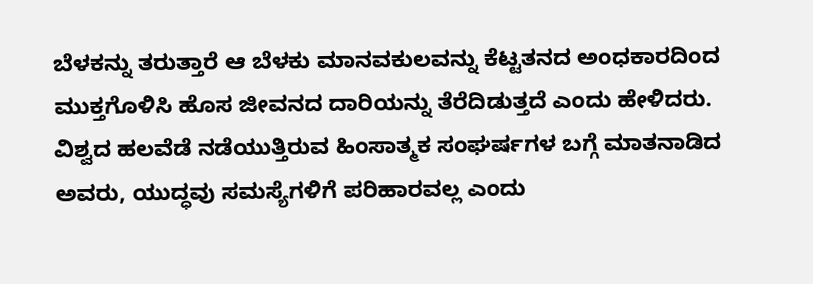ಬೆಳಕನ್ನು ತರುತ್ತಾರೆ ಆ ಬೆಳಕು ಮಾನವಕುಲವನ್ನು ಕೆಟ್ಟತನದ ಅಂಧಕಾರದಿಂದ ಮುಕ್ತಗೊಳಿಸಿ ಹೊಸ ಜೀವನದ ದಾರಿಯನ್ನು ತೆರೆದಿಡುತ್ತದೆ ಎಂದು ಹೇಳಿದರು. ವಿಶ್ವದ ಹಲವೆಡೆ ನಡೆಯುತ್ತಿರುವ ಹಿಂಸಾತ್ಮಕ ಸಂಘರ್ಷಗಳ ಬಗ್ಗೆ ಮಾತನಾಡಿದ ಅವರು, ಯುದ್ಧವು ಸಮಸ್ಯೆಗಳಿಗೆ ಪರಿಹಾರವಲ್ಲ ಎಂದು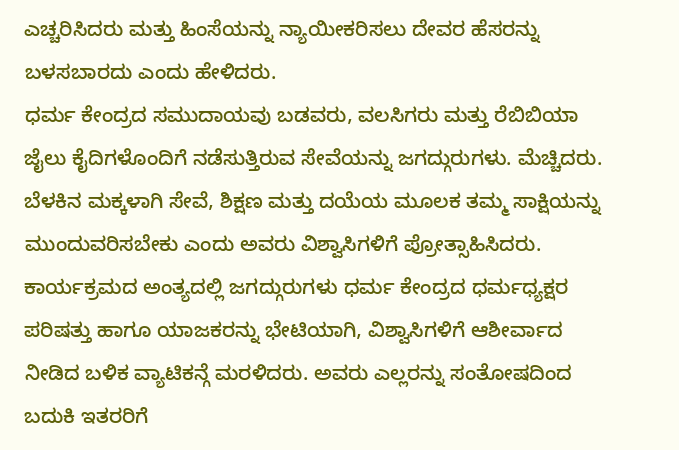ಎಚ್ಚರಿಸಿದರು ಮತ್ತು ಹಿಂಸೆಯನ್ನು ನ್ಯಾಯೀಕರಿಸಲು ದೇವರ ಹೆಸರನ್ನು ಬಳಸಬಾರದು ಎಂದು ಹೇಳಿದರು.
ಧರ್ಮ ಕೇಂದ್ರದ ಸಮುದಾಯವು ಬಡವರು, ವಲಸಿಗರು ಮತ್ತು ರೆಬಿಬಿಯಾ ಜೈಲು ಕೈದಿಗಳೊಂದಿಗೆ ನಡೆಸುತ್ತಿರುವ ಸೇವೆಯನ್ನು ಜಗದ್ಗುರುಗಳು. ಮೆಚ್ಚಿದರು. ಬೆಳಕಿನ ಮಕ್ಕಳಾಗಿ ಸೇವೆ, ಶಿಕ್ಷಣ ಮತ್ತು ದಯೆಯ ಮೂಲಕ ತಮ್ಮ ಸಾಕ್ಷಿಯನ್ನು ಮುಂದುವರಿಸಬೇಕು ಎಂದು ಅವರು ವಿಶ್ವಾಸಿಗಳಿಗೆ ಪ್ರೋತ್ಸಾಹಿಸಿದರು. ಕಾರ್ಯಕ್ರಮದ ಅಂತ್ಯದಲ್ಲಿ ಜಗದ್ಗುರುಗಳು ಧರ್ಮ ಕೇಂದ್ರದ ಧರ್ಮಧ್ಯಕ್ಷರ ಪರಿಷತ್ತು ಹಾಗೂ ಯಾಜಕರನ್ನು ಭೇಟಿಯಾಗಿ, ವಿಶ್ವಾಸಿಗಳಿಗೆ ಆಶೀರ್ವಾದ ನೀಡಿದ ಬಳಿಕ ವ್ಯಾಟಿಕನ್ಗೆ ಮರಳಿದರು. ಅವರು ಎಲ್ಲರನ್ನು ಸಂತೋಷದಿಂದ ಬದುಕಿ ಇತರರಿಗೆ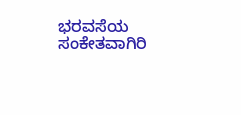ಭರವಸೆಯ ಸಂಕೇತವಾಗಿರಿ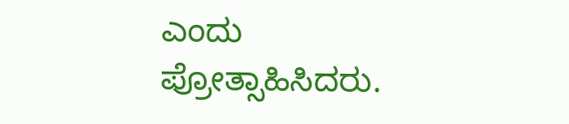ಎಂದು ಪ್ರೋತ್ಸಾಹಿಸಿದರು.